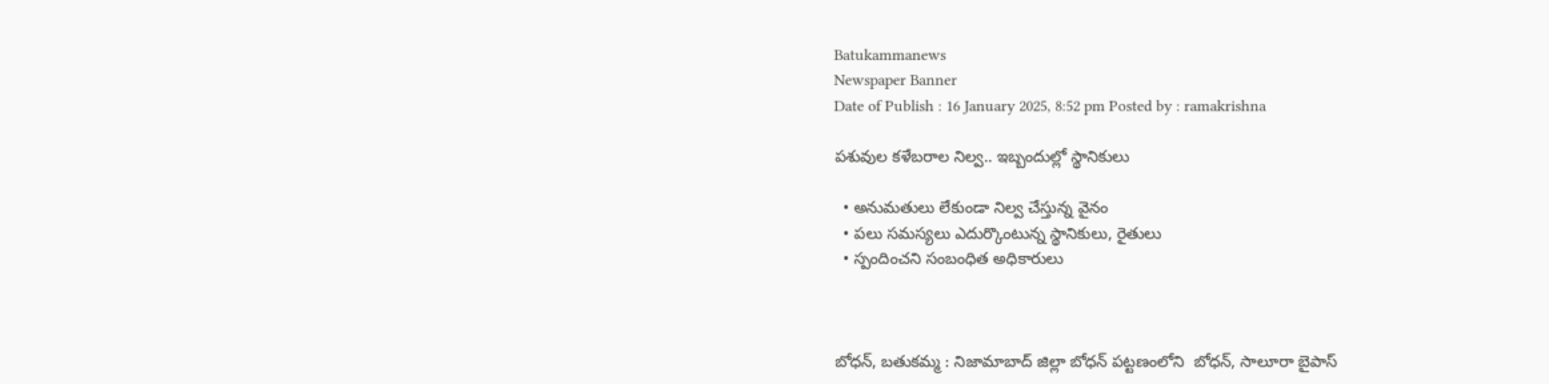Batukammanews
Newspaper Banner
Date of Publish : 16 January 2025, 8:52 pm Posted by : ramakrishna

పశువుల కళేబరాల నిల్వ.. ఇబ్బందుల్లో స్థానికులు

  • అనుమతులు లేకుండా నిల్వ చేస్తున్న వైనం
  • పలు సమస్యలు ఎదుర్కొంటున్న స్థానికులు, రైతులు
  • స్పందించని సంబంధిత అధికారులు



బోధన్, బతుకమ్మ : నిజామాబాద్ జిల్లా బోధన్ పట్టణంలోని  బోధన్, సాలూరా బైపాస్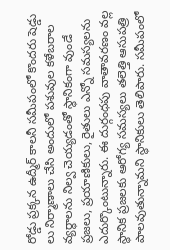రోడ్డు ప్రక్కన ఉద్మీర్ కాలనీ సమీపంలో కొందరు షెడ్డు లు నిర్మాణాలు చేసి అందులో పశువుల కళేబరాల వ్యర్థాలను నిల్వ చెయ్యడంతో స్థానికంగా వుండే ప్రజలు, ప్రయాణికులు, రైతులు ఎన్నో సమస్యలను ఎదుర్కొంటున్నారు. ఈ దుర్గంధపు వాతావరణం వల్ల స్థానిక ప్రజలకు ఆరోగ్య సమస్యలు తలెత్తి ఆసుపత్రి పాలవుతున్నామని స్థానికులు తెలిపారు. సమీపంలో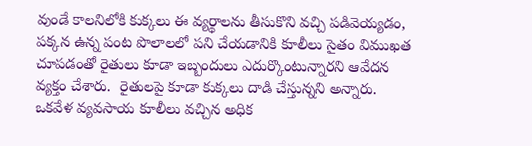వుండే కాలనిలోకి కుక్కలు ఈ వ్యర్థాలను తీసుకొని వచ్చి పడివెయ్యడం, పక్కన ఉన్న పంట పొలాలలో పని చేయడానికి కూలీలు సైతం విముఖత చూపడంతో రైతులు కూడా ఇబ్బందులు ఎదుర్కొంటున్నారని ఆవేదన వ్యక్తం చేశారు.  రైతులపై కూడా కుక్కలు దాడి చేస్తున్నని అన్నారు. ఒకవేళ వ్యవసాయ కూలీలు వచ్చిన అధిక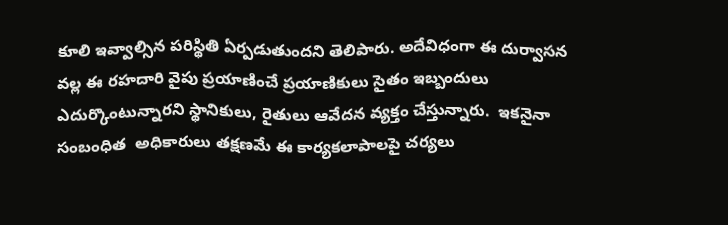కూలి ఇవ్వాల్సిన పరిస్థితి ఏర్పడుతుందని తెలిపారు. అదేవిధంగా ఈ దుర్వాసన వల్ల ఈ రహదారి వైపు ప్రయాణించే ప్రయాణికులు సైతం ఇబ్బందులు ఎదుర్కొంటున్నారని స్థానికులు, రైతులు ఆవేదన వ్యక్తం చేస్తున్నారు.  ఇకనైనా సంబంధిత  అధికారులు తక్షణమే ఈ కార్యకలాపాలపై చర్యలు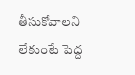తీసుకోవాలని లేకుంటే పెద్ద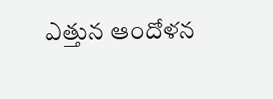ఎత్తున ఆందోళన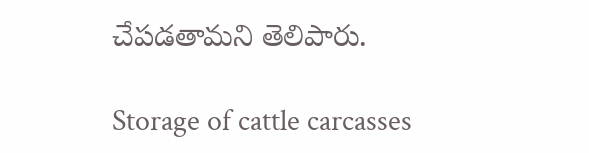చేపడతామని తెలిపారు.

Storage of cattle carcasses